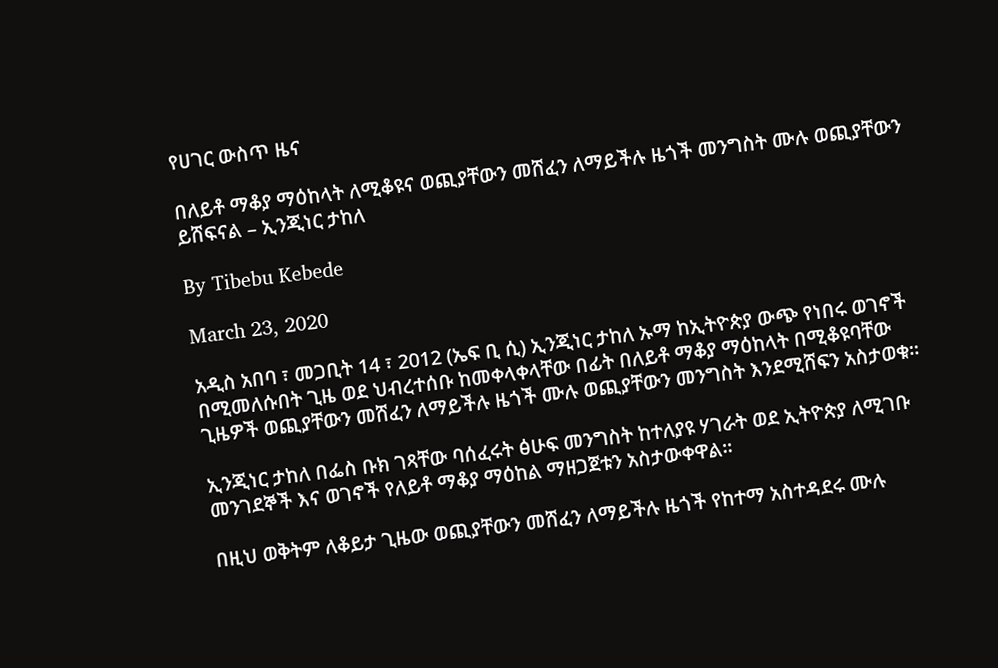የሀገር ውስጥ ዜና

በለይቶ ማቆያ ማዕከላት ለሚቆዩና ወጪያቸውን መሸፈን ለማይችሉ ዜጎች መንግስት ሙሉ ወጪያቸውን ይሸፍናል – ኢንጂነር ታከለ

By Tibebu Kebede

March 23, 2020

አዲስ አበባ ፣ መጋቢት 14 ፣ 2012 (ኤፍ ቢ ሲ) ኢንጂነር ታከለ ኡማ ከኢትዮጵያ ውጭ የነበሩ ወገኖች በሚመለሱበት ጊዜ ወደ ህብረተሰቡ ከመቀላቀላቸው በፊት በለይቶ ማቆያ ማዕከላት በሚቆዩባቸው ጊዜዎች ወጪያቸውን መሸፈን ለማይችሉ ዜጎች ሙሉ ወጪያቸውን መንግስት እንደሚሸፍን አስታወቁ።

ኢንጂነር ታከለ በፌስ ቡክ ገጻቸው ባሰፈሩት ፅሁፍ መንግስት ከተለያዩ ሃገራት ወደ ኢትዮጵያ ለሚገቡ መንገደኞች እና ወገኖች የለይቶ ማቆያ ማዕከል ማዘጋጀቱን አስታውቀዋል።

በዚህ ወቅትም ለቆይታ ጊዜው ወጪያቸውን መሸፈን ለማይችሉ ዜጎች የከተማ አስተዳደሩ ሙሉ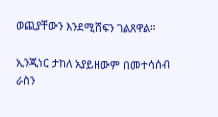ወጪያቸውን እንደሚሸፍን ገልጸዋል።

ኢንጂነር ታከለ አያይዘውም በመተሳሰብ ራስን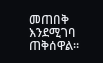መጠበቅ እንደሚገባ ጠቅሰዋል።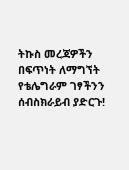ትኩስ መረጃዎችን በፍጥነት ለማግኘት የቴሌግራም ገፃችንን ሰብስክራይብ ያድርጉ!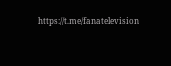https://t.me/fanatelevision